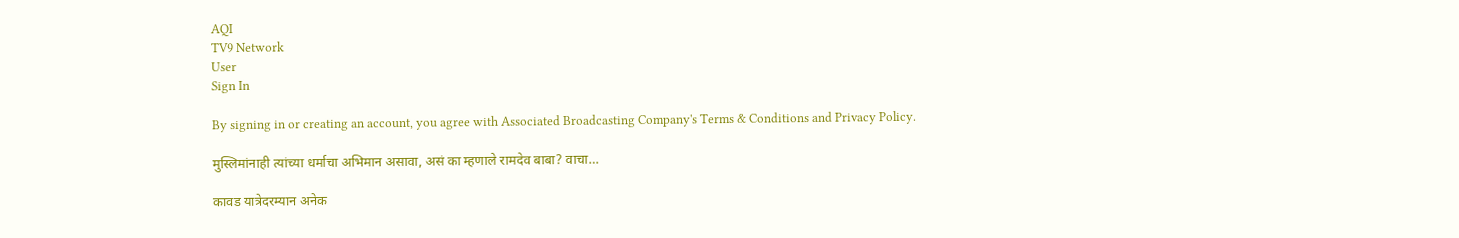AQI
TV9 Network
User
Sign In

By signing in or creating an account, you agree with Associated Broadcasting Company's Terms & Conditions and Privacy Policy.

मुस्लिमांनाही त्यांच्या धर्माचा अभिमान असावा, असं का म्हणाले रामदेव बाबा? वाचा…

कावड यात्रेदरम्यान अनेक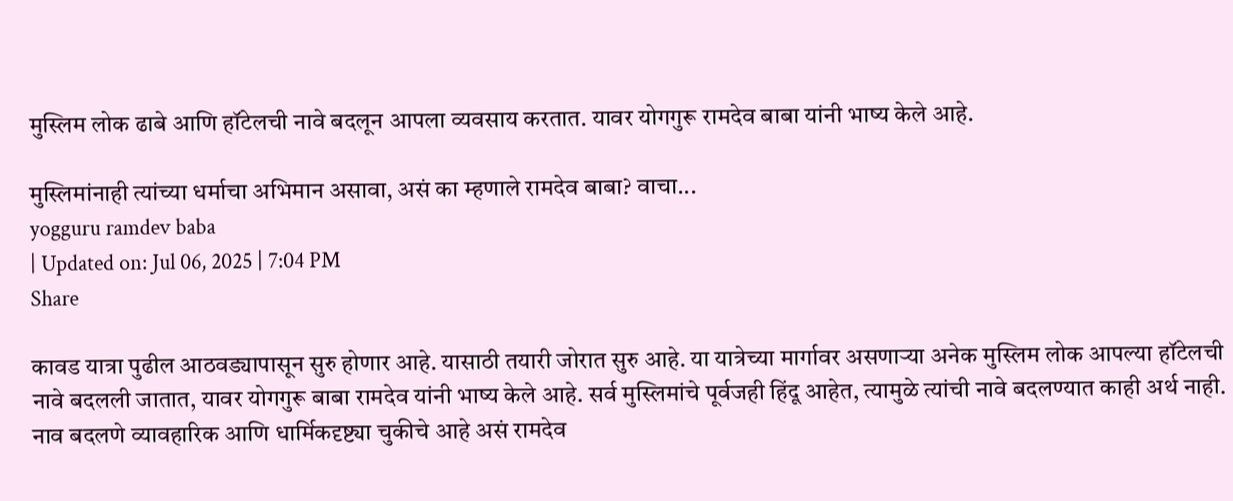मुस्लिम लोक ढाबे आणि हॉटेलची नावे बदलून आपला व्यवसाय करतात. यावर योगगुरू रामदेव बाबा यांनी भाष्य केले आहे.

मुस्लिमांनाही त्यांच्या धर्माचा अभिमान असावा, असं का म्हणाले रामदेव बाबा? वाचा...
yogguru ramdev baba
| Updated on: Jul 06, 2025 | 7:04 PM
Share

कावड यात्रा पुढील आठवड्यापासून सुरु होणार आहे. यासाठी तयारी जोरात सुरु आहे. या यात्रेच्या मार्गावर असणाऱ्या अनेक मुस्लिम लोक आपल्या हॉटेलची नावे बदलली जातात, यावर योगगुरू बाबा रामदेव यांनी भाष्य केले आहे. सर्व मुस्लिमांचे पूर्वजही हिंदू आहेत, त्यामुळे त्यांची नावे बदलण्यात काही अर्थ नाही. नाव बदलणे व्यावहारिक आणि धार्मिकदृष्ट्या चुकीचे आहे असं रामदेव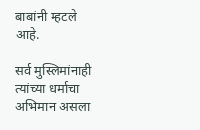बाबांनी म्हटले आहे.

सर्व मुस्लिमांनाही त्यांच्या धर्माचा अभिमान असला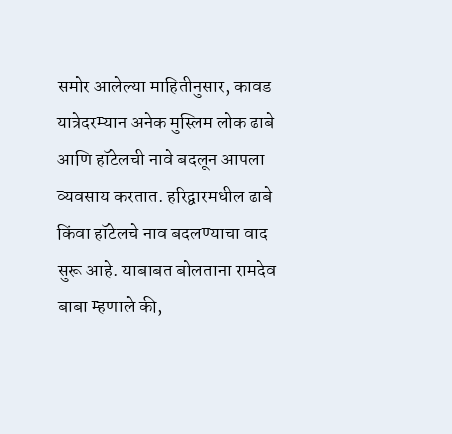समोर आलेल्या माहितीनुसार, कावड यात्रेदरम्यान अनेक मुस्लिम लोक ढाबे आणि हॉटेलची नावे बदलून आपला व्यवसाय करतात. हरिद्वारमधील ढाबे किंवा हॉटेलचे नाव बदलण्याचा वाद सुरू आहे. याबाबत बोलताना रामदेव बाबा म्हणाले की,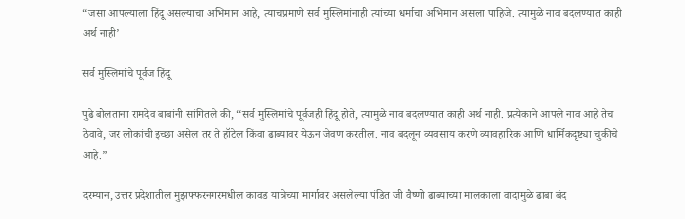“जसा आपल्याला हिंदू असल्याचा अभिमान आहे, त्याचप्रमाणे सर्व मुस्लिमांनाही त्यांच्या धर्माचा अभिमान असला पाहिजे. त्यामुळे नाव बदलण्यात काही अर्थ नाही’

सर्व मुस्लिमांचे पूर्वज हिंदू

पुढे बोलताना रामदेव बाबांनी सांगितले की, “सर्व मुस्लिमांचे पूर्वजही हिंदू होते, त्यामुळे नाव बदलण्यात काही अर्थ नाही. प्रत्येकाने आपले नाव आहे तेच ठेवावे, जर लोकांची इच्छा असेल तर ते हॉटेल किंवा ढाब्यावर येऊन जेवण करतील. नाव बदलून व्यवसाय करणे व्यावहारिक आणि धार्मिकदृष्ट्या चुकीचे आहे.”

दरम्यान, उत्तर प्रदेशातील मुझफ्फरनगरमधील कावड यात्रेच्या मार्गावर असलेल्या पंडित जी वैष्णो ढाब्याच्या मालकाला वादामुळे ढाबा बंद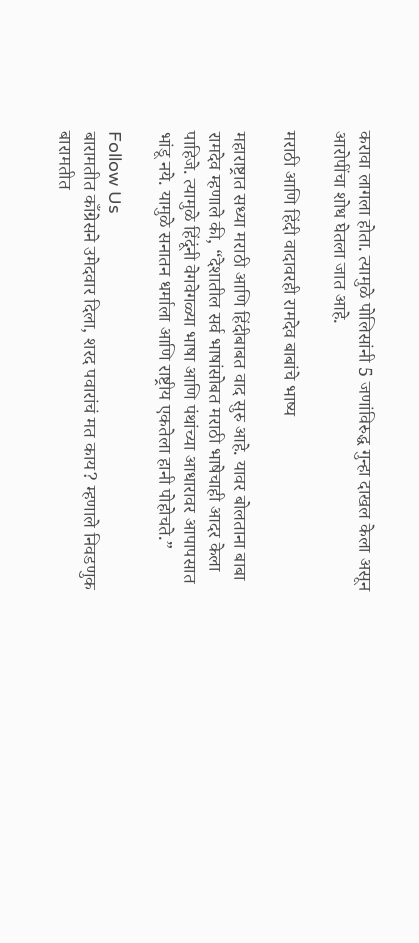करावा लागला होता. त्यामुळे पोलिसांनी 5 जणांविरुद्ध गुन्हा दाखल केला असून आरोपींचा शोध घेतला जात आहे.

मराठी आणि हिंदी वादावरही रामदेव बाबांचे भाष्य

महाराष्ट्रात सध्या मराठी आणि हिंदीबाबत वाद सुरु आहे. यावर बोलताना बाबा रामदेव म्हणाले की, “देशातील सर्व भाषांसोबत मराठी भाषेचाही आदर केला पाहिजे. त्यामुळे हिंदूंनी वेगवेगळ्या भाषा आणि पंथांच्या आधारावर आपापसात भांडू नये. यामुळे सनातन धर्माला आणि राष्ट्रीय एकतेला हानी पोहोचते.”

Follow Us
बारामतीत काँग्रेसने उमेदवार दिला, शरद पवारांचं मत काय? म्हणाले निवडणुक
बारामतीत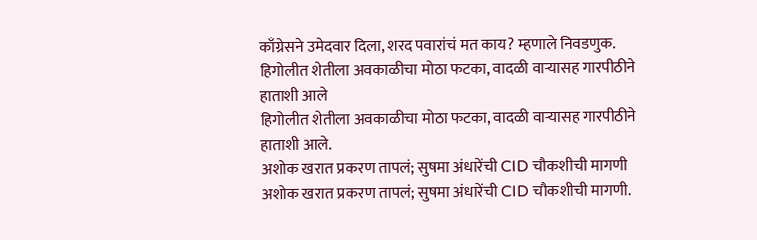काँग्रेसने उमेदवार दिला, शरद पवारांचं मत काय? म्हणाले निवडणुक.
हिगोलीत शेतीला अवकाळीचा मोठा फटका, वादळी वाऱ्यासह गारपीठीने हाताशी आले
हिगोलीत शेतीला अवकाळीचा मोठा फटका, वादळी वाऱ्यासह गारपीठीने हाताशी आले.
अशोक खरात प्रकरण तापलं; सुषमा अंधारेंची CID चौकशीची मागणी
अशोक खरात प्रकरण तापलं; सुषमा अंधारेंची CID चौकशीची मागणी.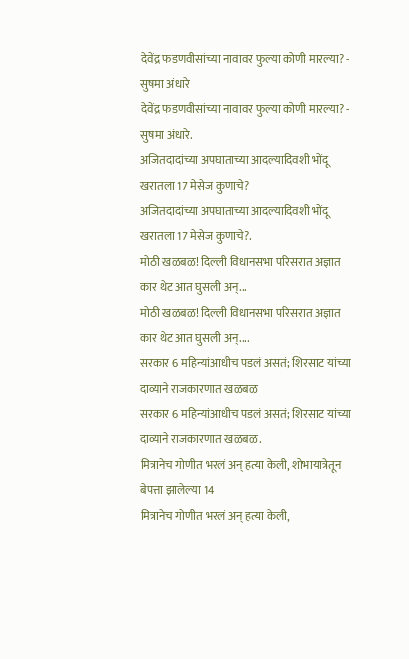देवेंद्र फडणवीसांच्या नावावर फुल्या कोणी मारल्या? - सुषमा अंधारे
देवेंद्र फडणवीसांच्या नावावर फुल्या कोणी मारल्या? - सुषमा अंधारे.
अजितदादांच्या अपघाताच्या आदल्यादिवशी भोंदू खरातला 17 मेसेज कुणाचे?
अजितदादांच्या अपघाताच्या आदल्यादिवशी भोंदू खरातला 17 मेसेज कुणाचे?.
मोठी खळबळ! दिल्ली विधानसभा परिसरात अज्ञात कार थेट आत घुसली अन्...
मोठी खळबळ! दिल्ली विधानसभा परिसरात अज्ञात कार थेट आत घुसली अन्....
सरकार 6 महिन्यांआधीच पडलं असतं; शिरसाट यांच्या दाव्याने राजकारणात खळबळ
सरकार 6 महिन्यांआधीच पडलं असतं; शिरसाट यांच्या दाव्याने राजकारणात खळबळ.
मित्रानेच गोणीत भरलं अन् हत्या केली, शोभायात्रेतून बेपत्ता झालेल्या 14
मित्रानेच गोणीत भरलं अन् हत्या केली,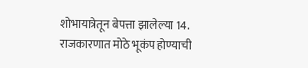शोभायात्रेतून बेपत्ता झालेल्या 14.
राजकारणात मोठे भूकंप होण्याची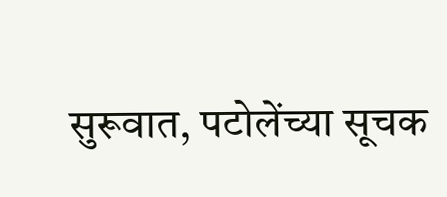सुरूवात, पटोलेंच्या सूचक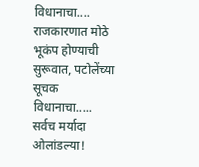विधानाचा....
राजकारणात मोठे भूकंप होण्याची सुरूवात, पटोलेंच्या सूचक विधानाचा.....
सर्वच मर्यादा ओलांडल्या!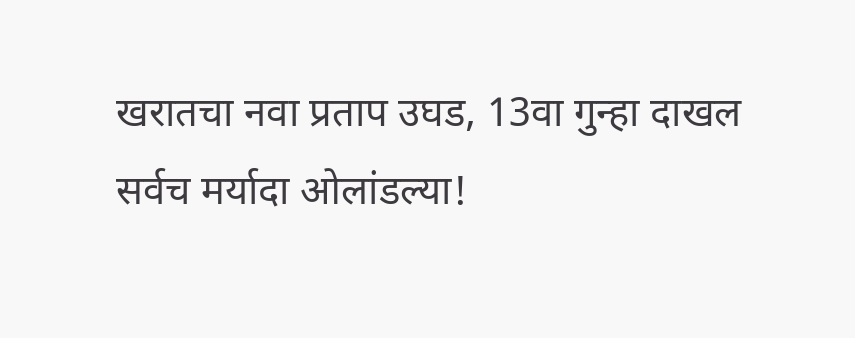खरातचा नवा प्रताप उघड, 13वा गुन्हा दाखल
सर्वच मर्यादा ओलांडल्या!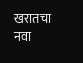खरातचा नवा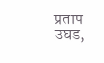प्रताप उघड,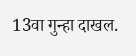13वा गुन्हा दाखल.